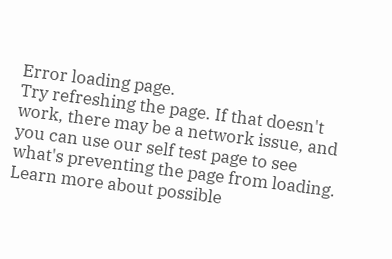Error loading page.
Try refreshing the page. If that doesn't work, there may be a network issue, and you can use our self test page to see what's preventing the page from loading.
Learn more about possible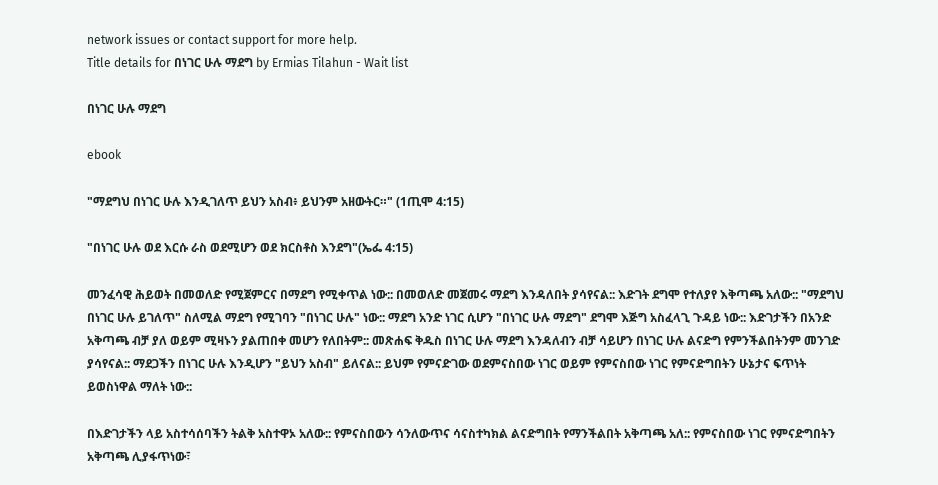network issues or contact support for more help.
Title details for በነገር ሁሉ ማደግ by Ermias Tilahun - Wait list

በነገር ሁሉ ማደግ

ebook

"ማደግህ በነገር ሁሉ እንዲገለጥ ይህን አስብ፥ ይህንም አዘውትር።" (1ጢሞ 4:15)

"በነገር ሁሉ ወደ እርሱ ራስ ወደሚሆን ወደ ክርስቶስ እንደግ"(ኤፌ 4:15)

መንፈሳዊ ሕይወት በመወለድ የሚጀምርና በማደግ የሚቀጥል ነው:: በመወለድ መጀመሩ ማደግ እንዳለበት ያሳየናል:: እድገት ደግሞ የተለያየ እቅጣጫ አለው:: "ማደግህ በነገር ሁሉ ይገለጥ" ስለሚል ማደግ የሚገባን "በነገር ሁሉ" ነው:: ማደግ አንድ ነገር ሲሆን "በነገር ሁሉ ማደግ" ደግሞ እጅግ አስፈላጊ ጉዳይ ነው:: እድገታችን በአንድ አቅጣጫ ብቻ ያለ ወይም ሚዛኑን ያልጠበቀ መሆን የለበትም:: መጽሐፍ ቅዱስ በነገር ሁሉ ማደግ እንዳለብን ብቻ ሳይሆን በነገር ሁሉ ልናድግ የምንችልበትንም መንገድ ያሳየናል:: ማደጋችን በነገር ሁሉ እንዲሆን "ይህን አስብ" ይለናል:: ይህም የምናድገው ወደምናስበው ነገር ወይም የምናስበው ነገር የምናድግበትን ሁኔታና ፍጥነት ይወስነዋል ማለት ነው::

በእድገታችን ላይ አስተሳሰባችን ትልቅ አስተዋኦ አለው:: የምናስበውን ሳንለውጥና ሳናስተካክል ልናድግበት የማንችልበት አቅጣጫ አለ:: የምናስበው ነገር የምናድግበትን አቅጣጫ ሊያፋጥነው፣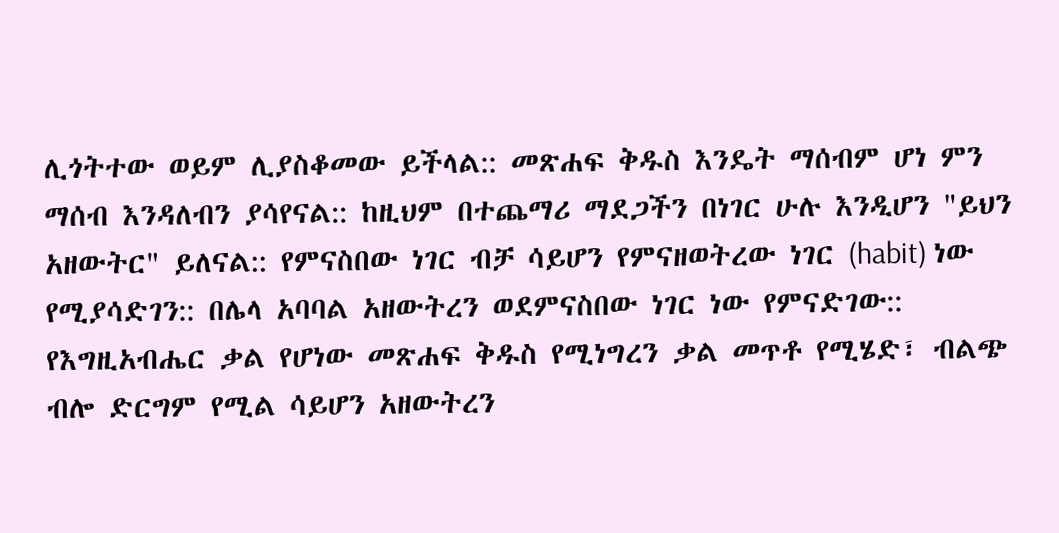ሊጎትተው ወይም ሊያስቆመው ይችላል:: መጽሐፍ ቅዱስ እንዴት ማሰብም ሆነ ምን ማሰብ እንዳለብን ያሳየናል:: ከዚህም በተጨማሪ ማደጋችን በነገር ሁሉ እንዲሆን "ይህን አዘውትር" ይለናል:: የምናስበው ነገር ብቻ ሳይሆን የምናዘወትረው ነገር (habit) ነው የሚያሳድገን:: በሌላ አባባል አዘውትረን ወደምናስበው ነገር ነው የምናድገው:: የእግዚአብሔር ቃል የሆነው መጽሐፍ ቅዱስ የሚነግረን ቃል መጥቶ የሚሄድ፣ ብልጭ ብሎ ድርግም የሚል ሳይሆን አዘውትረን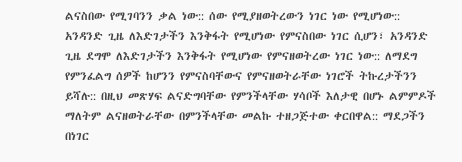ልናስበው የሚገባንን ቃል ነው:: ሰው የሚያዘወትረውን ነገር ነው የሚሆነው:: አንዳንድ ጊዜ ለእድገታችን እንቅፋት የሚሆነው የምናስበው ነገር ሲሆን፣ አንዳንድ ጊዜ ደግሞ ለእድገታችን እንቅፋት የሚሆነው የምናዘወትረው ነገር ነው:: ለማደግ የምንፈልግ ሰዎች ከሆንን የምናስባቸውና የምናዘወትራቸው ነገሮች ትኩረታችንን ይሻሉ:: በዚህ መጽሃፍ ልናድግባቸው የምንችላቸው ሃሳቦች እለታዊ በሆኑ ልምምዶች ማለትም ልናዘወትራቸው በምንችላቸው መልኩ ተዘጋጅተው ቀርበዋል:: ማደጋችን በነገር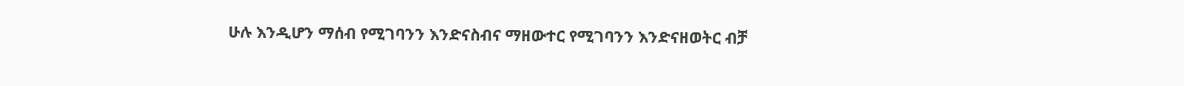ሁሉ እንዲሆን ማሰብ የሚገባንን እንድናስብና ማዘውተር የሚገባንን እንድናዘወትር ብቻ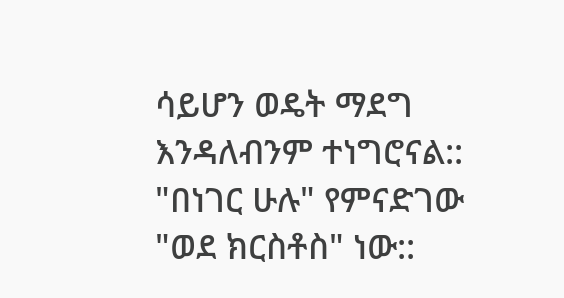ሳይሆን ወዴት ማደግ እንዳለብንም ተነግሮናል:: "በነገር ሁሉ" የምናድገው "ወደ ክርስቶስ" ነው::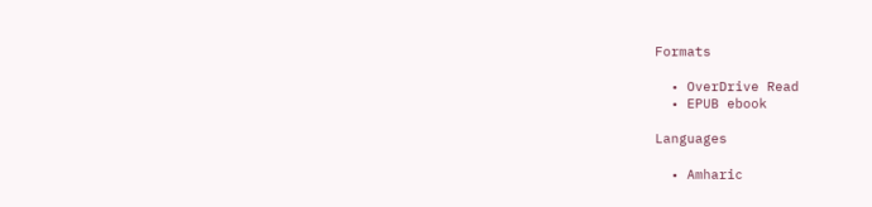Formats

  • OverDrive Read
  • EPUB ebook

Languages

  • Amharic